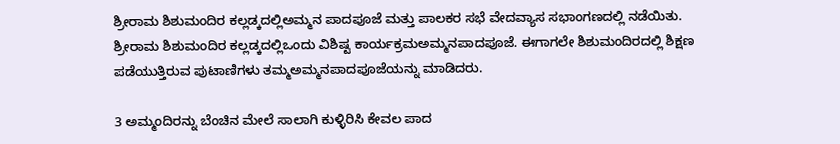ಶ್ರೀರಾಮ ಶಿಶುಮಂದಿರ ಕಲ್ಲಡ್ಕದಲ್ಲಿಅಮ್ಮನ ಪಾದಪೂಜೆ ಮತ್ತು ಪಾಲಕರ ಸಭೆ ವೇದವ್ಯಾಸ ಸಭಾಂಗಣದಲ್ಲಿ ನಡೆಯಿತು. ಶ್ರೀರಾಮ ಶಿಶುಮಂದಿರ ಕಲ್ಲಡ್ಕದಲ್ಲಿಒಂದು ವಿಶಿಷ್ಟ ಕಾರ್ಯಕ್ರಮಅಮ್ಮನಪಾದಪೂಜೆ. ಈಗಾಗಲೇ ಶಿಶುಮಂದಿರದಲ್ಲಿ ಶಿಕ್ಷಣ ಪಡೆಯುತ್ತಿರುವ ಪುಟಾಣಿಗಳು ತಮ್ಮಅಮ್ಮನಪಾದಪೂಜೆಯನ್ನು ಮಾಡಿದರು.

3 ಅಮ್ಮಂದಿರನ್ನು ಬೆಂಚಿನ ಮೇಲೆ ಸಾಲಾಗಿ ಕುಳ್ಳಿರಿಸಿ ಕೇವಲ ಪಾದ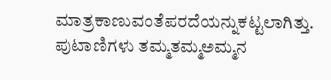ಮಾತ್ರಕಾಣುವಂತೆಪರದೆಯನ್ನುಕಟ್ಟಲಾಗಿತ್ತು. ಪುಟಾಣಿಗಳು ತಮ್ಮತಮ್ಮಅಮ್ಮನ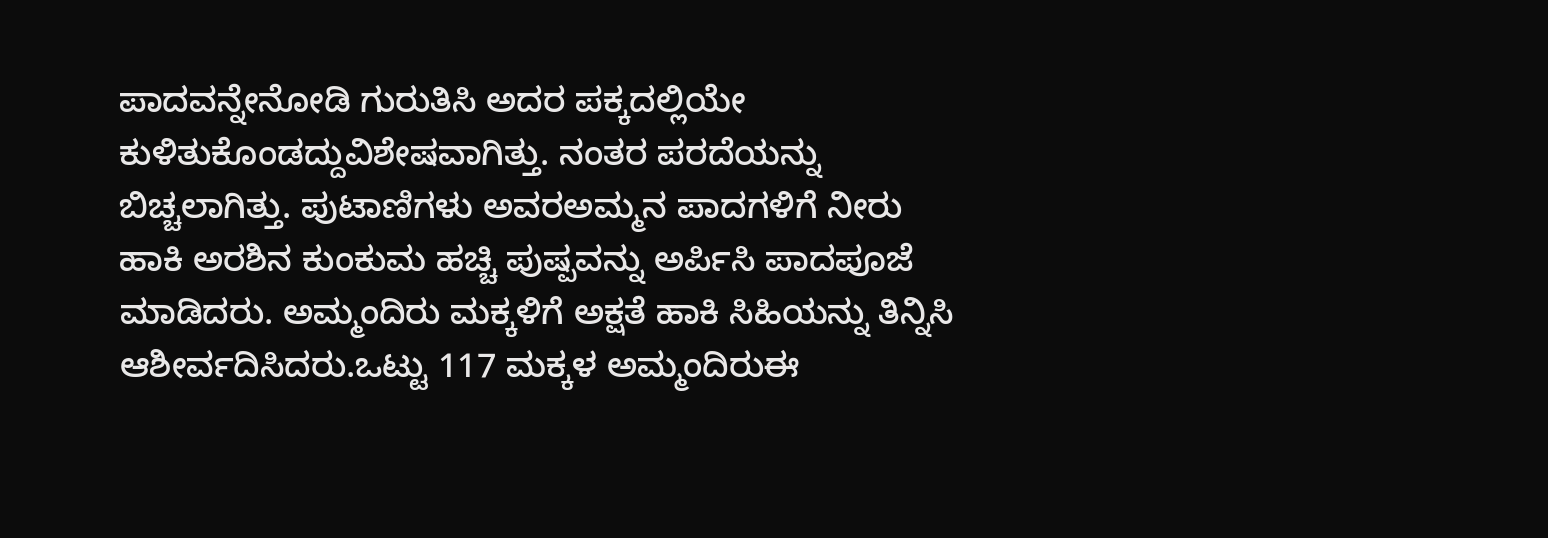ಪಾದವನ್ನೇನೋಡಿ ಗುರುತಿಸಿ ಅದರ ಪಕ್ಕದಲ್ಲಿಯೇ ಕುಳಿತುಕೊಂಡದ್ದುವಿಶೇಷವಾಗಿತ್ತು. ನಂತರ ಪರದೆಯನ್ನು ಬಿಚ್ಚಲಾಗಿತ್ತು. ಪುಟಾಣಿಗಳು ಅವರಅಮ್ಮನ ಪಾದಗಳಿಗೆ ನೀರು ಹಾಕಿ ಅರಶಿನ ಕುಂಕುಮ ಹಚ್ಚಿ ಪುಷ್ಪವನ್ನು ಅರ್ಪಿಸಿ ಪಾದಪೂಜೆ ಮಾಡಿದರು. ಅಮ್ಮಂದಿರು ಮಕ್ಕಳಿಗೆ ಅಕ್ಷತೆ ಹಾಕಿ ಸಿಹಿಯನ್ನು ತಿನ್ನಿಸಿ ಆಶೀರ್ವದಿಸಿದರು.ಒಟ್ಟು 117 ಮಕ್ಕಳ ಅಮ್ಮಂದಿರುಈ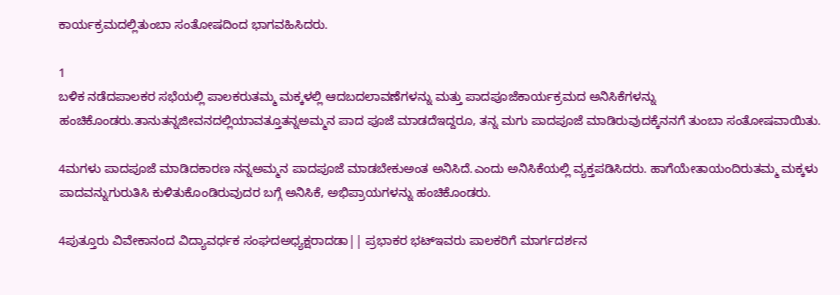ಕಾರ್ಯಕ್ರಮದಲ್ಲಿತುಂಬಾ ಸಂತೋಷದಿಂದ ಭಾಗವಹಿಸಿದರು.

1
ಬಳಿಕ ನಡೆದಪಾಲಕರ ಸಭೆಯಲ್ಲಿ ಪಾಲಕರುತಮ್ಮ ಮಕ್ಕಳಲ್ಲಿ ಆದಬದಲಾವಣೆಗಳನ್ನು ಮತ್ತು ಪಾದಪೂಜೆಕಾರ್ಯಕ್ರಮದ ಅನಿಸಿಕೆಗಳನ್ನು ಹಂಚಿಕೊಂಡರು.ತಾನುತನ್ನಜೀವನದಲ್ಲಿಯಾವತ್ತೂತನ್ನಅಮ್ಮನ ಪಾದ ಪೂಜೆ ಮಾಡದೆಇದ್ದರೂ, ತನ್ನ ಮಗು ಪಾದಪೂಜೆ ಮಾಡಿರುವುದಕ್ಕೆನನಗೆ ತುಂಬಾ ಸಂತೋಷವಾಯಿತು.

4ಮಗಳು ಪಾದಪೂಜೆ ಮಾಡಿದಕಾರಣ ನನ್ನಅಮ್ಮನ ಪಾದಪೂಜೆ ಮಾಡಬೇಕುಅಂತ ಅನಿಸಿದೆ.ಎಂದು ಅನಿಸಿಕೆಯಲ್ಲಿ ವ್ಯಕ್ತಪಡಿಸಿದರು. ಹಾಗೆಯೇತಾಯಂದಿರುತಮ್ಮ ಮಕ್ಕಳು ಪಾದವನ್ನುಗುರುತಿಸಿ ಕುಳಿತುಕೊಂಡಿರುವುದರ ಬಗ್ಗೆ ಅನಿಸಿಕೆ, ಅಭಿಪ್ರಾಯಗಳನ್ನು ಹಂಚಿಕೊಂಡರು.

4ಪುತ್ತೂರು ವಿವೇಕಾನಂದ ವಿದ್ಯಾವರ್ಧಕ ಸಂಘದಅಧ್ಯಕ್ಷರಾದಡಾ|| ಪ್ರಭಾಕರ ಭಟ್‍ಇವರು ಪಾಲಕರಿಗೆ ಮಾರ್ಗದರ್ಶನ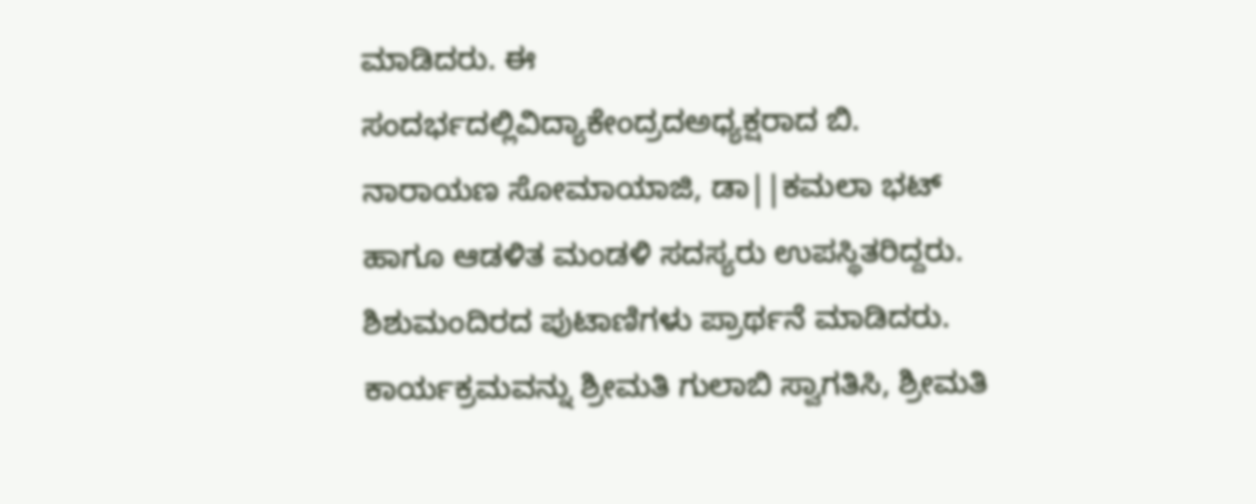ಮಾಡಿದರು. ಈ ಸಂದರ್ಭದಲ್ಲಿವಿದ್ಯಾಕೇಂದ್ರದಅಧ್ಯಕ್ಷರಾದ ಬಿ. ನಾರಾಯಣ ಸೋಮಾಯಾಜಿ, ಡಾ||ಕಮಲಾ ಭಟ್ ಹಾಗೂ ಆಡಳಿತ ಮಂಡಳಿ ಸದಸ್ಯರು ಉಪಸ್ಥಿತರಿದ್ದರು. ಶಿಶುಮಂದಿರದ ಪುಟಾಣಿಗಳು ಪ್ರಾರ್ಥನೆ ಮಾಡಿದರು. ಕಾರ್ಯಕ್ರಮವನ್ನು ಶ್ರೀಮತಿ ಗುಲಾಬಿ ಸ್ವಾಗತಿಸಿ, ಶ್ರೀಮತಿ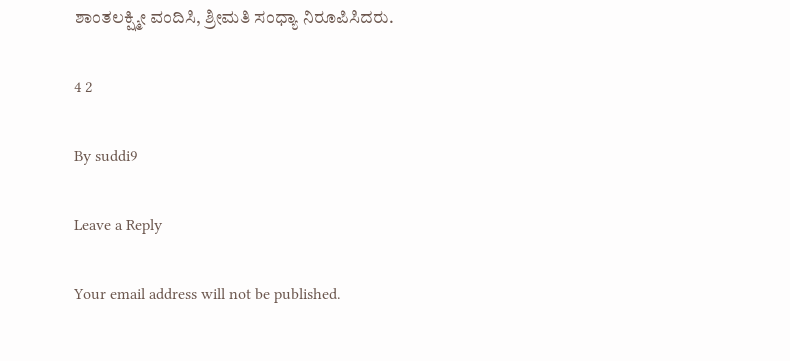ಶಾಂತಲಕ್ಷ್ಮೀ ವಂದಿಸಿ, ಶ್ರೀಮತಿ ಸಂಧ್ಯಾ ನಿರೂಪಿಸಿದರು.

4 2

By suddi9

Leave a Reply

Your email address will not be published.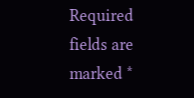Required fields are marked *